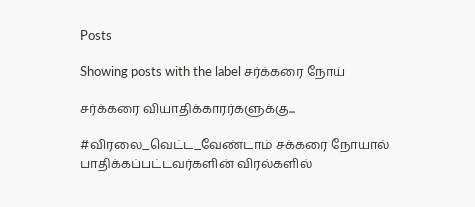Posts

Showing posts with the label சர்க்கரை நோய்

சர்க்கரை வியாதிக்காரர்களுக்கு...

#விரலை_வெட்ட_வேண்டாம் சக்கரை நோயால் பாதிக்கப்பட்டவர்களின் விரல்களில்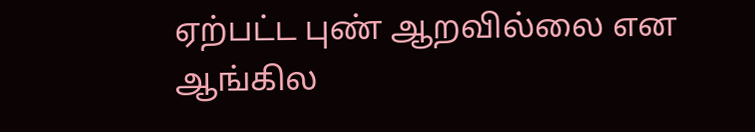ஏற்பட்ட புண் ஆறவில்லை என ஆங்கில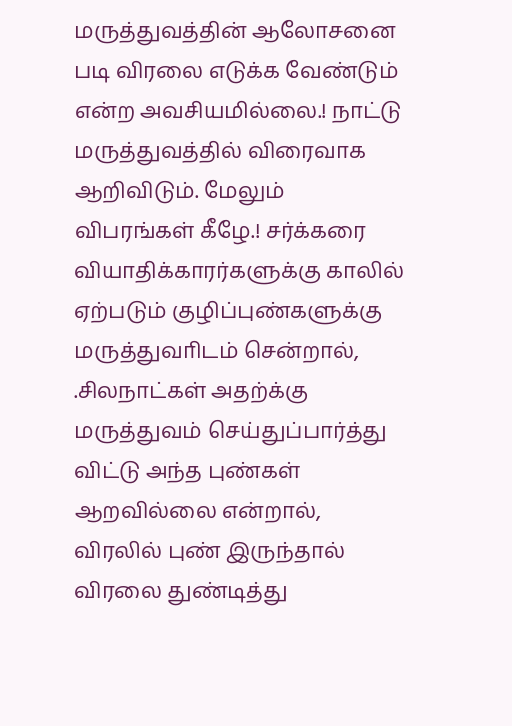மருத்துவத்தின் ஆலோசனை படி விரலை எடுக்க வேண்டும் என்ற அவசியமில்லை.! நாட்டு மருத்துவத்தில் விரைவாக ஆறிவிடும். மேலும் விபரங்கள் கீழே.! சர்க்கரை வியாதிக்காரர்களுக்கு காலில் ஏற்படும் குழிப்புண்களுக்கு  மருத்துவாிடம் சென்றால், .சிலநாட்கள் அதற்க்கு மருத்துவம் செய்துப்பார்த்து விட்டு அந்த புண்கள் ஆறவில்லை என்றால், விரலில் புண் இருந்தால் விரலை துண்டித்து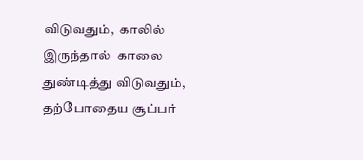விடுவதும்,  காலில் இருந்தால்  காலை துண்டித்து விடுவதும்,  தற்போதைய சூப்பர்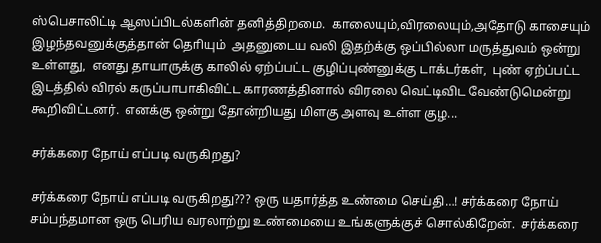ஸ்பெசாலிட்டி ஆஸப்பிடல்களின் தனித்திறமை.  காலையும்,விரலையும்,அதோடு காசையும் இழந்தவனுக்குத்தான் தொியும்  அதனுடைய வலி இதற்க்கு ஒப்பில்லா மருத்துவம் ஒன்று உள்ளது,  எனது தாயாருக்கு காலில் ஏற்ப்பட்ட குழிப்புண்னுக்கு டாக்டர்கள்,  புண் ஏற்ப்பட்ட இடத்தில் விரல் கருப்பாபாகிவிட்ட காரணத்தினால் விரலை வெட்டிவிட வேண்டுமென்று கூறிவிட்டனர்.  எனக்கு ஒன்று தோன்றியது மிளகு அளவு உள்ள குழ...

சர்க்கரை நோய் எப்படி வருகிறது?

சர்க்கரை நோய் எப்படி வருகிறது??? ஒரு யதார்த்த உண்மை செய்தி…! சர்க்கரை நோய் சம்பந்தமான ஒரு பெரிய வரலாற்று உண்மையை உங்களுக்குச் சொல்கிறேன்.  சர்க்கரை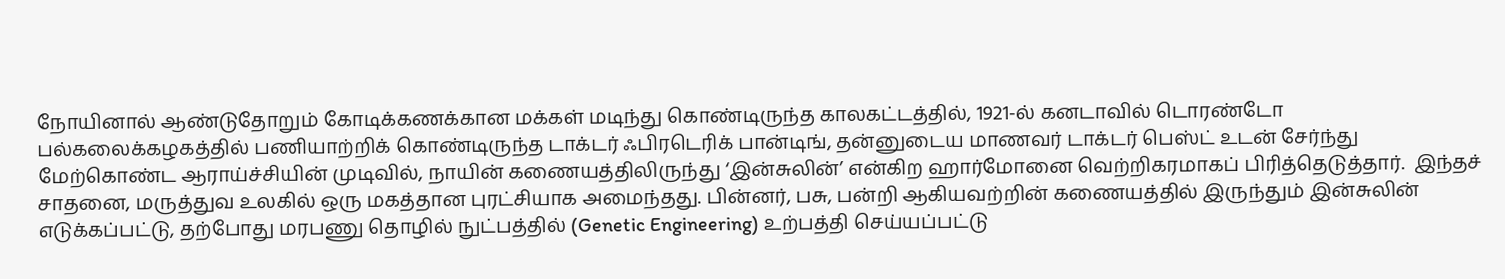நோயினால் ஆண்டுதோறும் கோடிக்கணக்கான மக்கள் மடிந்து கொண்டிருந்த காலகட்டத்தில், 1921-ல் கனடாவில் டொரண்டோ பல்கலைக்கழகத்தில் பணியாற்றிக் கொண்டிருந்த டாக்டர் ஃபிரடெரிக் பான்டிங், தன்னுடைய மாணவர் டாக்டர் பெஸ்ட் உடன் சேர்ந்து மேற்கொண்ட ஆராய்ச்சியின் முடிவில், நாயின் கணையத்திலிருந்து ‘இன்சுலின்’ என்கிற ஹார்மோனை வெற்றிகரமாகப் பிரித்தெடுத்தார்.  இந்தச் சாதனை, மருத்துவ உலகில் ஒரு மகத்தான புரட்சியாக அமைந்தது. பின்னர், பசு, பன்றி ஆகியவற்றின் கணையத்தில் இருந்தும் இன்சுலின் எடுக்கப்பட்டு, தற்போது மரபணு தொழில் நுட்பத்தில் (Genetic Engineering) உற்பத்தி செய்யப்பட்டு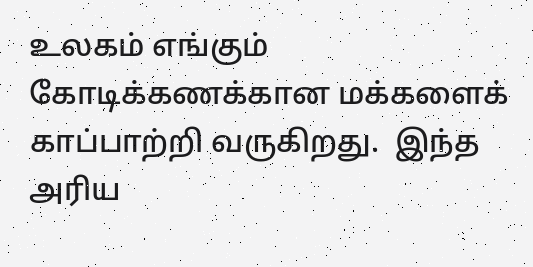உலகம் எங்கும் கோடிக்கணக்கான மக்களைக் காப்பாற்றி வருகிறது.  இந்த அரிய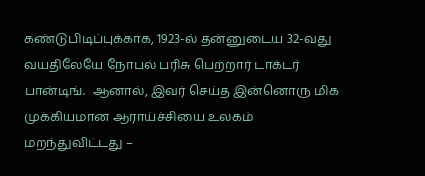கண்டுபிடிப்புக்காக, 1923-ல் தன்னுடைய 32-வது வயதிலேயே நோபல் பரிசு பெற்றார் டாக்டர் பான்டிங்.  ஆனால், இவர் செய்த இன்னொரு மிக முக்கியமான ஆராய்ச்சியை உலகம் மறந்துவிட்டது –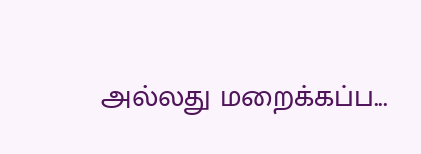அல்லது மறைக்கப்ப...